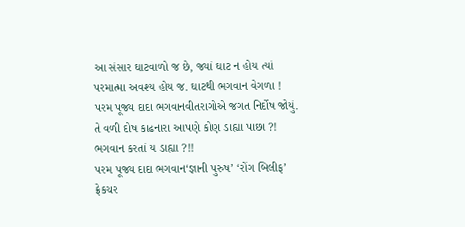આ સંસાર ઘાટવાળો જ છે, જ્યાં ઘાટ ન હોય ત્યાં પરમાત્મા અવશ્ય હોય જ. ઘાટથી ભગવાન વેગળા !
પરમ પૂજ્ય દાદા ભગવાનવીતરાગોએ જગત નિર્દોષ જોયું. તે વળી દોષ કાઢનારા આપણે કોણ ડાહ્યા પાછા ?! ભગવાન કરતાં ય ડાહ્યા ?!!
પરમ પૂજ્ય દાદા ભગવાન‘જ્ઞાની પુરુષ’ ‘રોંગ બિલીફ’ ફ્રેકચર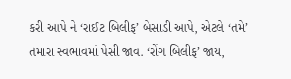કરી આપે ને ‘રાઈટ બિલીફ’ બેસાડી આપે, એટલે ‘તમે’ તમારા સ્વભાવમાં પેસી જાવ. ‘રોંગ બિલીફ’ જાય,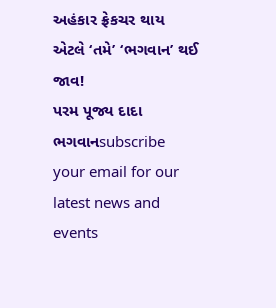અહંકાર ફ્રેકચર થાય એટલે ‘તમે’ ‘ભગવાન’ થઈ જાવ!
પરમ પૂજ્ય દાદા ભગવાનsubscribe your email for our latest news and events